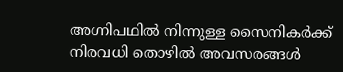അഗ്നിപഥിൽ നിന്നുള്ള സൈനികർക്ക് നിരവധി തൊഴിൽ അവസരങ്ങൾ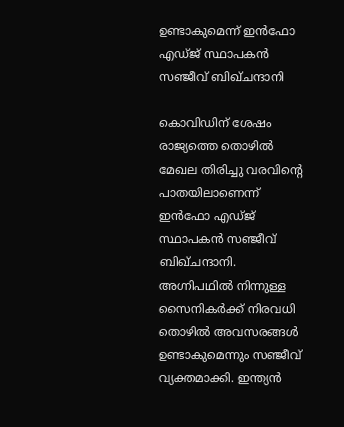ഉണ്ടാകുമെന്ന് ഇൻഫോ എഡ്ജ് സ്ഥാപകൻ സഞ്ജീവ് ബിഖ്‌ചന്ദാനി

കൊവിഡിന് ശേഷം രാജ്യത്തെ തൊഴിൽ മേഖല തിരിച്ചു വരവിന്റെ പാതയിലാണെന്ന് ഇൻഫോ എഡ്ജ് സ്ഥാപകൻ സഞ്ജീവ് ബിഖ്‌ചന്ദാനി. അഗ്നിപഥിൽ നിന്നുള്ള സൈനികർക്ക് നിരവധി തൊഴിൽ അവസരങ്ങൾ ഉണ്ടാകുമെന്നും സഞ്ജീവ് വ്യക്തമാക്കി. ഇന്ത്യൻ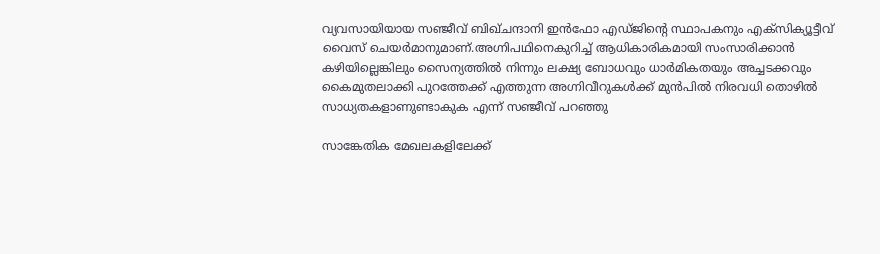വ്യവസായിയായ സഞ്ജീവ് ബിഖ്‌ചന്ദാനി ഇൻഫോ എഡ്ജിന്റെ സ്ഥാപകനും എക്സിക്യൂട്ടീവ് വൈസ് ചെയർമാനുമാണ്.അഗ്നിപഥിനെകുറിച്ച് ആധികാരികമായി സംസാരിക്കാൻ കഴിയില്ലെങ്കിലും സൈന്യത്തിൽ നിന്നും ലക്ഷ്യ ബോധവും ധാർമികതയും അച്ചടക്കവും കൈമുതലാക്കി പുറത്തേക്ക് എത്തുന്ന അഗ്നിവീറുകൾക്ക് മുൻപിൽ നിരവധി തൊഴിൽ സാധ്യതകളാണുണ്ടാകുക എന്ന് സഞ്ജീവ് പറഞ്ഞു

സാങ്കേതിക മേഖലകളിലേക്ക്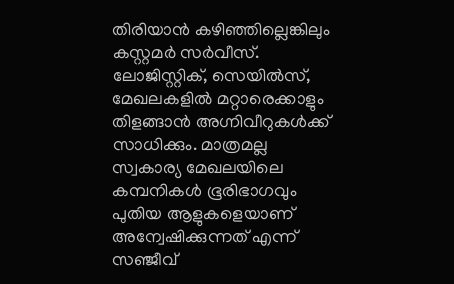തിരിയാൻ കഴിഞ്ഞില്ലെങ്കിലും കസ്റ്റമർ സർവീസ്. ലോജിസ്റ്റിക്, സെയിൽസ്, മേഖലകളിൽ മറ്റാരെക്കാളും തിളങ്ങാൻ അഗ്നിവീറുകൾക്ക് സാധിക്കും. മാത്രമല്ല സ്വകാര്യ മേഖലയിലെ കമ്പനികൾ ഭൂരിഭാഗവും പുതിയ ആളുകളെയാണ് അന്വേഷിക്കുന്നത് എന്ന് സഞ്ജീവ്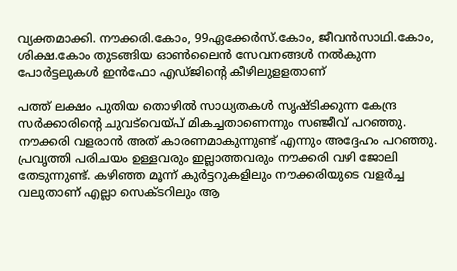വ്യക്തമാക്കി. നൗക്കരി.കോം, 99ഏക്കേർസ്.കോം, ജീവൻസാഥി.കോം, ശിക്ഷ.കോം തുടങ്ങിയ ഓൺലൈൻ സേവനങ്ങൾ നൽകുന്ന പോർട്ടലുകൾ ഇൻഫോ എഡ്ജിന്റെ കീഴിലുളളതാണ്

പത്ത് ലക്ഷം പുതിയ തൊഴിൽ സാധ്യതകൾ സൃഷ്ടിക്കുന്ന കേന്ദ്ര സർക്കാരിന്റെ ചുവട്‌വെയ്പ് മികച്ചതാണെന്നും സഞ്ജീവ് പറഞ്ഞു. നൗക്കരി വളരാൻ അത് കാരണമാകുന്നുണ്ട് എന്നും അദ്ദേഹം പറഞ്ഞു. പ്രവൃത്തി പരിചയം ഉള്ളവരും ഇല്ലാത്തവരും നൗക്കരി വഴി ജോലി തേടുന്നുണ്ട്. കഴിഞ്ഞ മൂന്ന് കുർട്ടറുകളിലും നൗക്കരിയുടെ വളർച്ച വലുതാണ് എല്ലാ സെക്ടറിലും ആ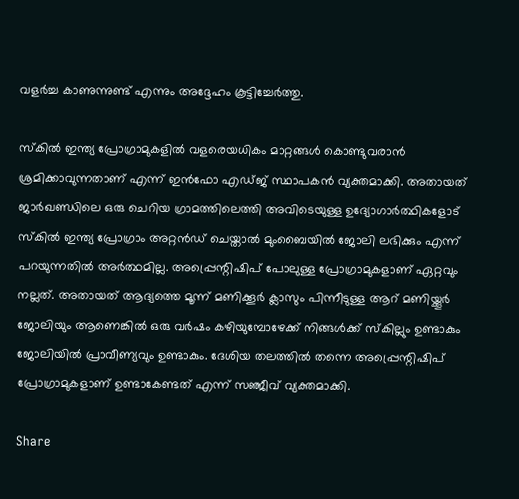വളർച്ച കാണുന്നുണ്ട് എന്നും അദ്ദേഹം കൂട്ടിച്ചേർത്തു.

സ്കിൽ ഇന്ത്യ പ്രോഗ്രാമുകളിൽ വളരെയധികം മാറ്റങ്ങൾ കൊണ്ടുവരാൻ ശ്രമിക്കാവുന്നതാണ് എന്ന് ഇൻഫോ എഡ്ജ് സ്ഥാപകൻ വ്യക്തമാക്കി. അതായത് ജാർഖണ്ഡിലെ ഒരു ചെറിയ ഗ്രാമത്തിലെത്തി അവിടെയുള്ള ഉദ്യോഗാർത്ഥികളോട് സ്കിൽ ഇന്ത്യ പ്രോഗ്രാം അറ്റൻഡ് ചെയ്താൽ മുംബൈയിൽ ജോലി ലഭിക്കും എന്ന് പറയുന്നതിൽ അർത്ഥമില്ല. അപ്പ്രെന്റിഷിപ് പോലുള്ള പ്രോഗ്രാമുകളാണ് ഏറ്റവും നല്ലത്. അതായത് ആദ്യത്തെ മൂന്ന് മണിക്കൂർ ക്ലാസും പിന്നീടുള്ള ആറ് മണിയ്ക്കൂർ ജോലിയും ആണെങ്കിൽ ഒരു വർഷം കഴിയുമ്പോഴേക്ക് നിങ്ങൾക്ക് സ്കില്ലും ഉണ്ടാകും ജോലിയിൽ പ്രാവീണ്യവും ഉണ്ടാകും. ദേശിയ തലത്തിൽ തന്നെ അപ്പ്രെന്റിഷിപ് പ്രോഗ്രാമുകളാണ് ഉണ്ടാകേണ്ടത് എന്ന് സഞ്ജീവ് വ്യക്തമാക്കി.

Share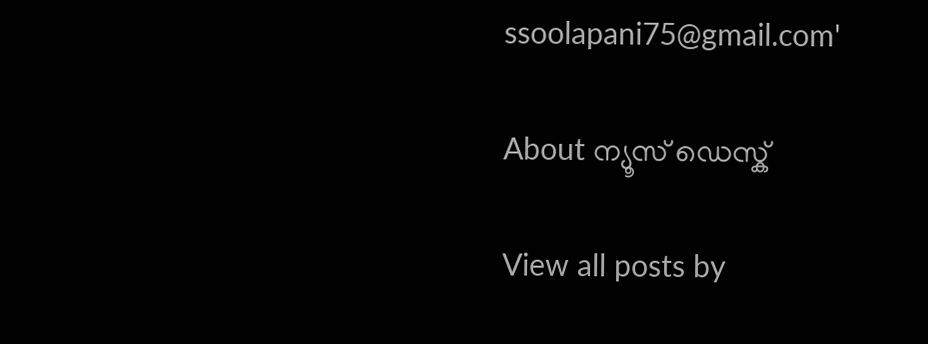ssoolapani75@gmail.com'

About ന്യൂസ് ഡെസ്ക്

View all posts by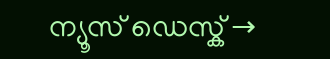ന്യൂസ് ഡെസ്ക് →